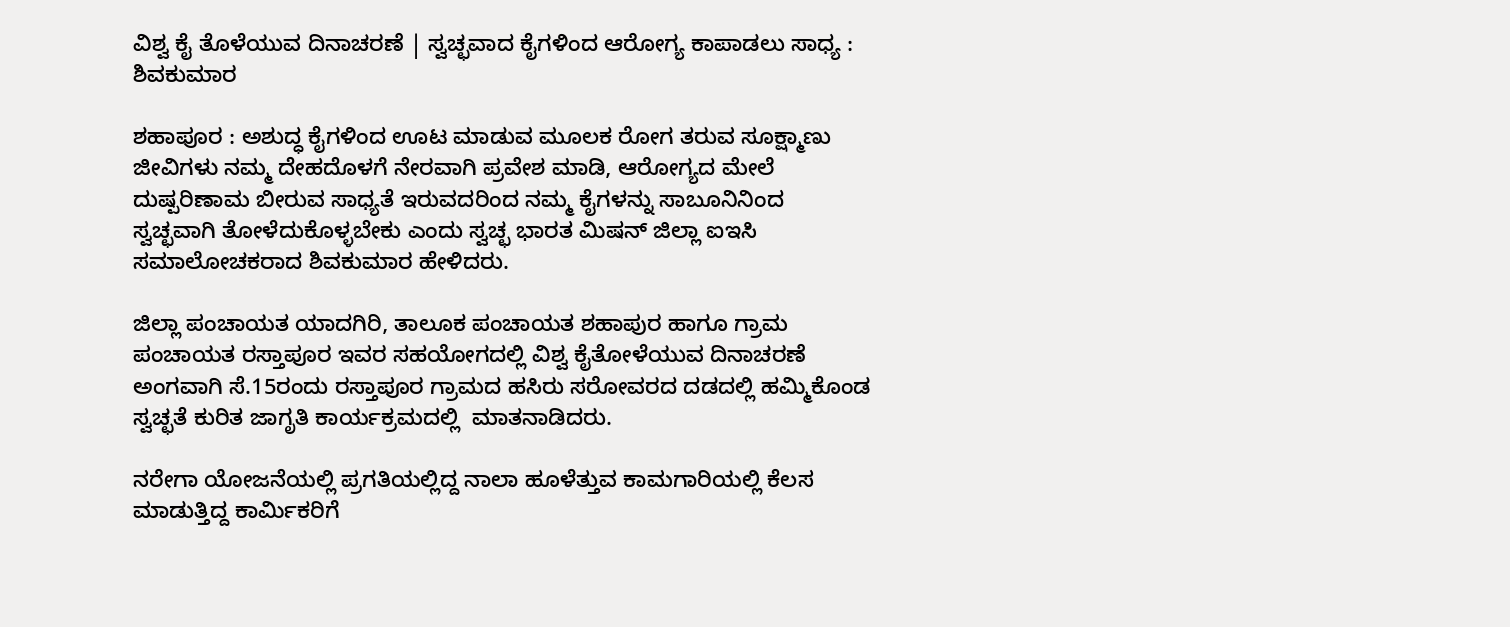ವಿಶ್ವ ಕೈ ತೊಳೆಯುವ ದಿನಾಚರಣೆ | ಸ್ವಚ್ಛವಾದ ಕೈಗಳಿಂದ ಆರೋಗ್ಯ ಕಾಪಾಡಲು ಸಾಧ್ಯ : ಶಿವಕುಮಾರ

ಶಹಾಪೂರ : ಅಶುದ್ಧ ಕೈಗಳಿಂದ ಊಟ ಮಾಡುವ ಮೂಲಕ ರೋಗ ತರುವ ಸೂಕ್ಷ್ಮಾಣು ಜೀವಿಗಳು ನಮ್ಮ ದೇಹದೊಳಗೆ ನೇರವಾಗಿ ಪ್ರವೇಶ ಮಾಡಿ, ಆರೋಗ್ಯದ ಮೇಲೆ ದುಷ್ಪರಿಣಾಮ ಬೀರುವ ಸಾಧ್ಯತೆ ಇರುವದರಿಂದ ನಮ್ಮ ಕೈಗಳನ್ನು ಸಾಬೂನಿನಿಂದ ಸ್ವಚ್ಛವಾಗಿ ತೋಳೆದುಕೊಳ್ಳಬೇಕು ಎಂದು ಸ್ವಚ್ಛ ಭಾರತ ಮಿಷನ್ ಜಿಲ್ಲಾ ಐಇಸಿ ಸಮಾಲೋಚಕರಾದ ಶಿವಕುಮಾರ ಹೇಳಿದರು.

ಜಿಲ್ಲಾ ಪಂಚಾಯತ ಯಾದಗಿರಿ, ತಾಲೂಕ ಪಂಚಾಯತ ಶಹಾಪುರ ಹಾಗೂ ಗ್ರಾಮ ಪಂಚಾಯತ ರಸ್ತಾಪೂರ ಇವರ ಸಹಯೋಗದಲ್ಲಿ ವಿಶ್ವ ಕೈತೋಳೆಯುವ ದಿನಾಚರಣೆ ಅಂಗವಾಗಿ ಸೆ.15ರಂದು ರಸ್ತಾಪೂರ ಗ್ರಾಮದ ಹಸಿರು ಸರೋವರದ ದಡದಲ್ಲಿ ಹಮ್ಮಿಕೊಂಡ ಸ್ವಚ್ಛತೆ ಕುರಿತ ಜಾಗೃತಿ ಕಾರ್ಯಕ್ರಮದಲ್ಲಿ  ಮಾತನಾಡಿದರು.

ನರೇಗಾ ಯೋಜನೆಯಲ್ಲಿ ಪ್ರಗತಿಯಲ್ಲಿದ್ದ ನಾಲಾ ಹೂಳೆತ್ತುವ ಕಾಮಗಾರಿಯಲ್ಲಿ ಕೆಲಸ ಮಾಡುತ್ತಿದ್ದ ಕಾರ್ಮಿಕರಿಗೆ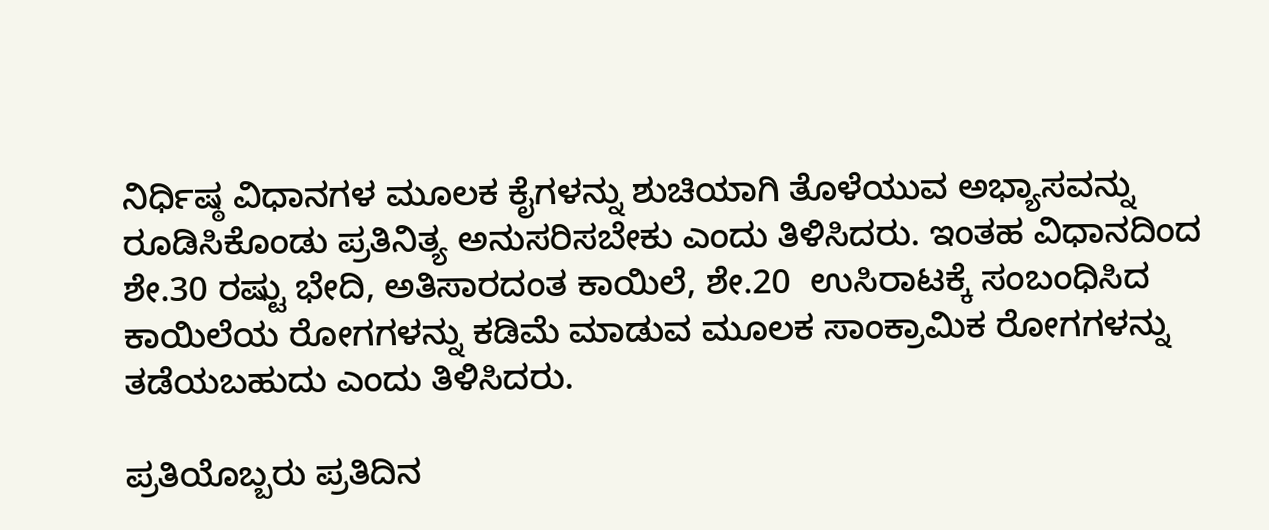ನಿರ್ಧಿಷ್ಠ ವಿಧಾನಗಳ ಮೂಲಕ ಕೈಗಳನ್ನು ಶುಚಿಯಾಗಿ ತೊಳೆಯುವ ಅಭ್ಯಾಸವನ್ನು ರೂಡಿಸಿಕೊಂಡು ಪ್ರತಿನಿತ್ಯ ಅನುಸರಿಸಬೇಕು ಎಂದು ತಿಳಿಸಿದರು. ಇಂತಹ ವಿಧಾನದಿಂದ ಶೇ.30 ರಷ್ಟು ಭೇದಿ, ಅತಿಸಾರದಂತ ಕಾಯಿಲೆ, ಶೇ.20  ಉಸಿರಾಟಕ್ಕೆ ಸಂಬಂಧಿಸಿದ ಕಾಯಿಲೆಯ ರೋಗಗಳನ್ನು ಕಡಿಮೆ ಮಾಡುವ ಮೂಲಕ ಸಾಂಕ್ರಾಮಿಕ ರೋಗಗಳನ್ನು ತಡೆಯಬಹುದು ಎಂದು ತಿಳಿಸಿದರು.

ಪ್ರತಿಯೊಬ್ಬರು ಪ್ರತಿದಿನ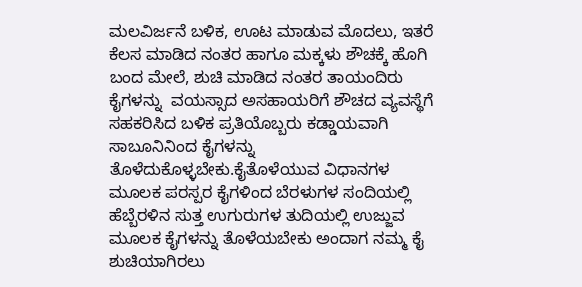ಮಲವಿರ್ಜನೆ ಬಳಿಕ, ಊಟ ಮಾಡುವ ಮೊದಲು, ಇತರೆ ಕೆಲಸ ಮಾಡಿದ ನಂತರ ಹಾಗೂ ಮಕ್ಕಳು ಶೌಚಕ್ಕೆ ಹೊಗಿ ಬಂದ ಮೇಲೆ, ಶುಚಿ ಮಾಡಿದ ನಂತರ ತಾಯಂದಿರು ಕೈಗಳನ್ನು  ವಯಸ್ಸಾದ ಅಸಹಾಯರಿಗೆ ಶೌಚದ ವ್ಯವಸ್ಥೆಗೆ ಸಹಕರಿಸಿದ ಬಳಿಕ ಪ್ರತಿಯೊಬ್ಬರು ಕಡ್ಡಾಯವಾಗಿ ಸಾಬೂನಿನಿಂದ ಕೈಗಳನ್ನು ತೊಳೆದುಕೊಳ್ಳಬೇಕು.ಕೈತೊಳೆಯುವ ವಿಧಾನಗಳ ಮೂಲಕ ಪರಸ್ಪರ ಕೈಗಳಿಂದ ಬೆರಳುಗಳ ಸಂದಿಯಲ್ಲಿ ಹೆಬ್ಬೆರಳಿನ ಸುತ್ತ ಉಗುರುಗಳ ತುದಿಯಲ್ಲಿ ಉಜ್ಜುವ ಮೂಲಕ ಕೈಗಳನ್ನು ತೊಳೆಯಬೇಕು ಅಂದಾಗ ನಮ್ಮ ಕೈ ಶುಚಿಯಾಗಿರಲು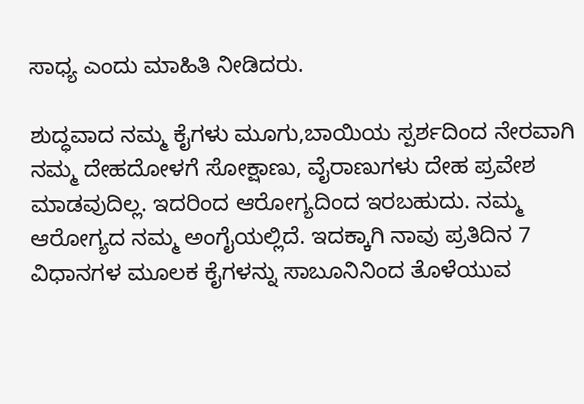ಸಾಧ್ಯ ಎಂದು ಮಾಹಿತಿ ನೀಡಿದರು.

ಶುದ್ಧವಾದ ನಮ್ಮ ಕೈಗಳು ಮೂಗು,ಬಾಯಿಯ ಸ್ಪರ್ಶದಿಂದ ನೇರವಾಗಿ ನಮ್ಮ ದೇಹದೋಳಗೆ ಸೋಕ್ಷಾಣು, ವೈರಾಣುಗಳು ದೇಹ ಪ್ರವೇಶ ಮಾಡವುದಿಲ್ಲ. ಇದರಿಂದ ಆರೋಗ್ಯದಿಂದ ಇರಬಹುದು. ನಮ್ಮ ಆರೋಗ್ಯದ ನಮ್ಮ ಅಂಗೈಯಲ್ಲಿದೆ. ಇದಕ್ಕಾಗಿ ನಾವು ಪ್ರತಿದಿನ 7 ವಿಧಾನಗಳ ಮೂಲಕ ಕೈಗಳನ್ನು ಸಾಬೂನಿನಿಂದ ತೊಳೆಯುವ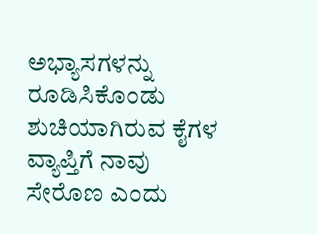ಅಭ್ಯಾಸಗಳನ್ನು ರೂಡಿಸಿಕೊಂಡು ಶುಚಿಯಾಗಿರುವ ಕೈಗಳ ವ್ಯಾಪ್ತಿಗೆ ನಾವು ಸೇರೊಣ ಎಂದು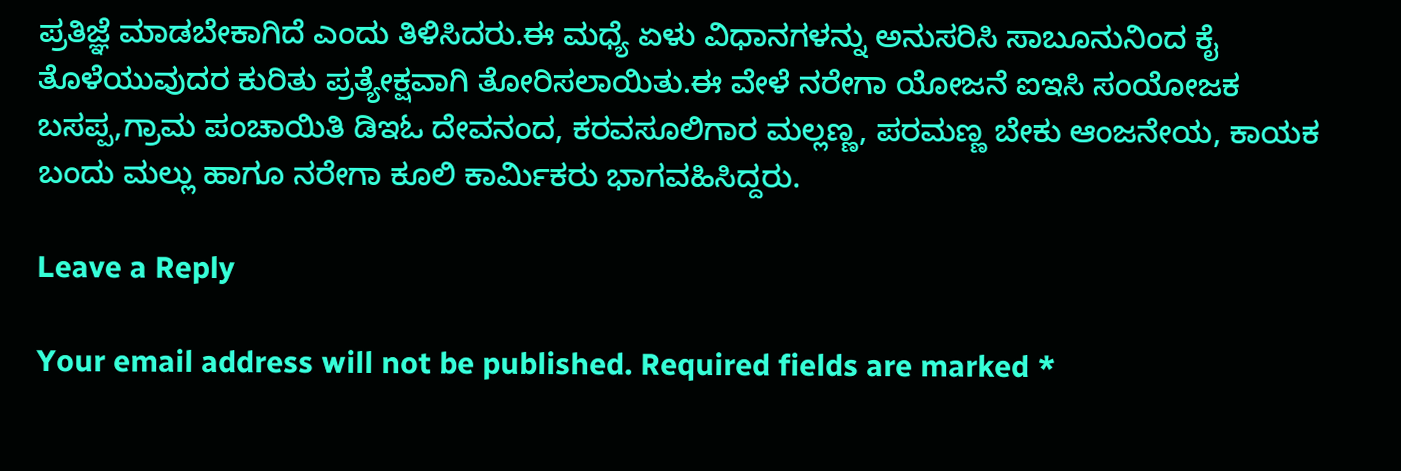ಪ್ರತಿಜ್ಞೆ ಮಾಡಬೇಕಾಗಿದೆ ಎಂದು ತಿಳಿಸಿದರು.ಈ ಮಧ್ಯೆ ಏಳು ವಿಧಾನಗಳನ್ನು ಅನುಸರಿಸಿ ಸಾಬೂನುನಿಂದ ಕೈ ತೊಳೆಯುವುದರ ಕುರಿತು ಪ್ರತ್ಯೇಕ್ಷವಾಗಿ ತೋರಿಸಲಾಯಿತು.ಈ ವೇಳೆ ನರೇಗಾ ಯೋಜನೆ ಐಇಸಿ ಸಂಯೋಜಕ ಬಸಪ್ಪ,ಗ್ರಾಮ ಪಂಚಾಯಿತಿ ಡಿಇಓ ದೇವನಂದ, ಕರವಸೂಲಿಗಾರ ಮಲ್ಲಣ್ಣ, ಪರಮಣ್ಣ ಬೇಕು ಆಂಜನೇಯ, ಕಾಯಕ ಬಂದು ಮಲ್ಲು ಹಾಗೂ ನರೇಗಾ ಕೂಲಿ ಕಾರ್ಮಿಕರು ಭಾಗವಹಿಸಿದ್ದರು.

Leave a Reply

Your email address will not be published. Required fields are marked *